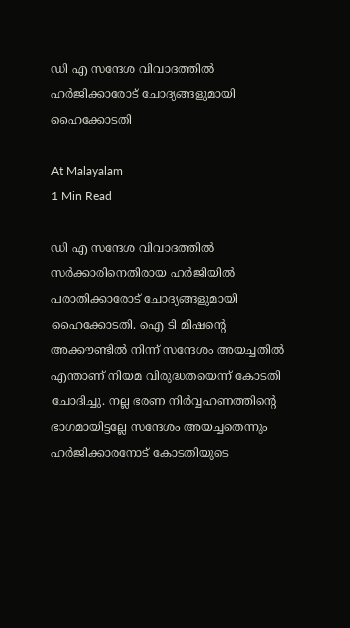ഡി എ സന്ദേശ വിവാദത്തില്‍ ഹര്‍ജിക്കാരോട് ചോദ്യങ്ങളുമായി ഹൈക്കോടതി

At Malayalam
1 Min Read

ഡി എ സന്ദേശ വിവാദത്തില്‍ സര്‍ക്കാരിനെതിരായ ഹര്‍ജിയില്‍ പരാതിക്കാരോട് ചോദ്യങ്ങളുമായി ഹൈക്കോടതി. ഐ ടി മിഷന്റെ അക്കൗണ്ടില്‍ നിന്ന് സന്ദേശം അയച്ചതില്‍ എന്താണ് നിയമ വിരുദ്ധതയെന്ന് കോടതി ചോദിച്ചു. നല്ല ഭരണ നിര്‍വ്വഹണത്തിന്റെ ഭാഗമായിട്ടല്ലേ സന്ദേശം അയച്ചതെന്നും ഹര്‍ജിക്കാരനോട് കോടതിയുടെ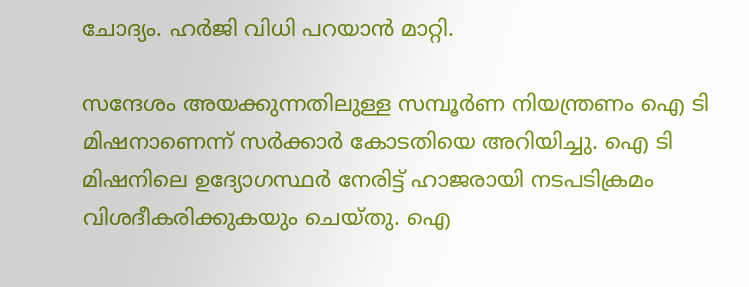ചോദ്യം. ഹര്‍ജി വിധി പറയാന്‍ മാറ്റി.

സന്ദേശം അയക്കുന്നതിലുള്ള സമ്പൂര്‍ണ നിയന്ത്രണം ഐ ടി മിഷനാണെന്ന് സര്‍ക്കാര്‍ കോടതിയെ അറിയിച്ചു. ഐ ടി മിഷനിലെ ഉദ്യോഗസ്ഥര്‍ നേരിട്ട് ഹാജരായി നടപടിക്രമം വിശദീകരിക്കുകയും ചെയ്തു. ഐ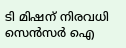ടി മിഷന് നിരവധി സെന്‍സര്‍ ഐ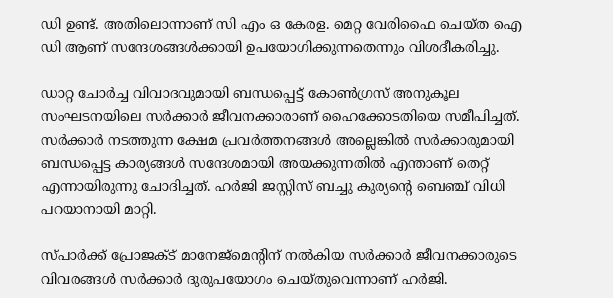ഡി ഉണ്ട്. അതിലൊന്നാണ് സി എം ഒ കേരള. മെറ്റ വേരിഫൈ ചെയ്ത ഐ ഡി ആണ് സന്ദേശങ്ങള്‍ക്കായി ഉപയോഗിക്കുന്നതെന്നും വിശദീകരിച്ചു.

ഡാറ്റ ചോര്‍ച്ച വിവാദവുമായി ബന്ധപ്പെട്ട് കോണ്‍ഗ്രസ് അനുകൂല സംഘടനയിലെ സര്‍ക്കാര്‍ ജീവനക്കാരാണ് ഹൈക്കോടതിയെ സമീപിച്ചത്. സര്‍ക്കാര്‍ നടത്തുന്ന ക്ഷേമ പ്രവര്‍ത്തനങ്ങള്‍ അല്ലെങ്കില്‍ സര്‍ക്കാരുമായി ബന്ധപ്പെട്ട കാര്യങ്ങള്‍ സന്ദേശമായി അയക്കുന്നതില്‍ എന്താണ് തെറ്റ് എന്നായിരുന്നു ചോദിച്ചത്. ഹര്‍ജി ജസ്റ്റിസ് ബച്ചു കുര്യന്റെ ബെഞ്ച് വിധി പറയാനായി മാറ്റി.

സ്പാര്‍ക്ക് പ്രോജക്ട് മാനേജ്മെന്റിന് നല്‍കിയ സര്‍ക്കാര്‍ ജീവനക്കാരുടെ വിവരങ്ങള്‍ സര്‍ക്കാര്‍ ദുരുപയോഗം ചെയ്തുവെന്നാണ് ഹര്‍ജി.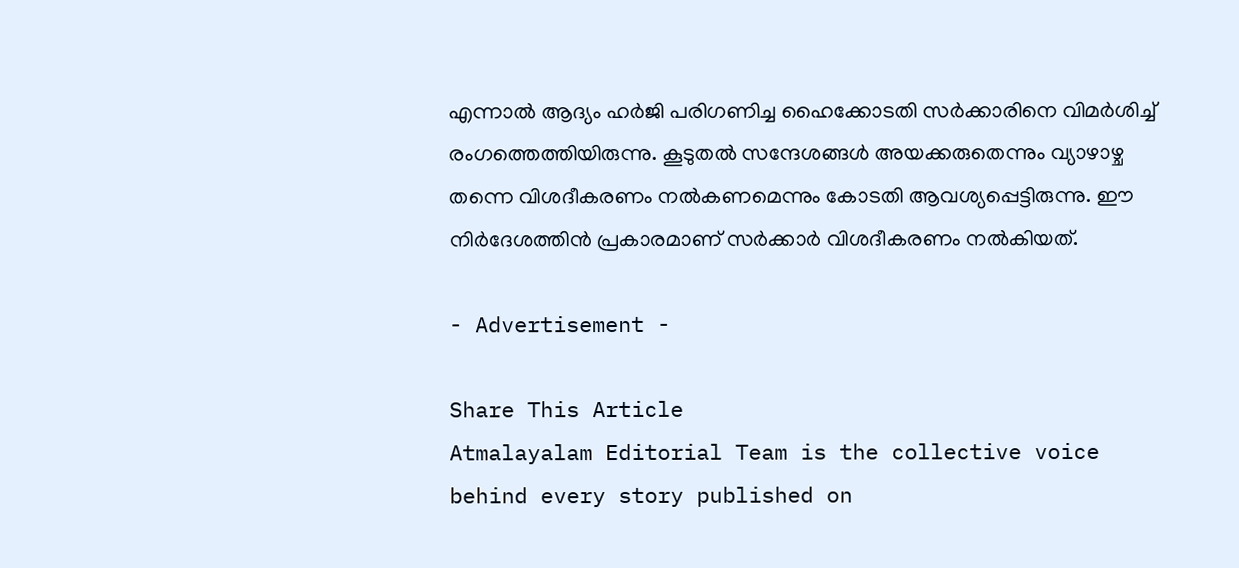എന്നാല്‍ ആദ്യം ഹര്‍ജി പരിഗണിച്ച ഹൈക്കോടതി സര്‍ക്കാരിനെ വിമര്‍ശിച്ച് രംഗത്തെത്തിയിരുന്നു. കൂടുതല്‍ സന്ദേശങ്ങള്‍ അയക്കരുതെന്നും വ്യാഴാഴ്ച തന്നെ വിശദീകരണം നല്‍കണമെന്നും കോടതി ആവശ്യപ്പെട്ടിരുന്നു. ഈ നിര്‍ദേശത്തിന്‍ പ്രകാരമാണ് സര്‍ക്കാര്‍ വിശദീകരണം നല്‍കിയത്.

- Advertisement -

Share This Article
Atmalayalam Editorial Team is the collective voice behind every story published on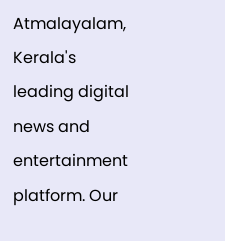Atmalayalam, Kerala's leading digital news and entertainment platform. Our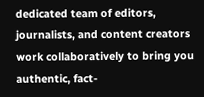dedicated team of editors, journalists, and content creators work collaboratively to bring you authentic, fact-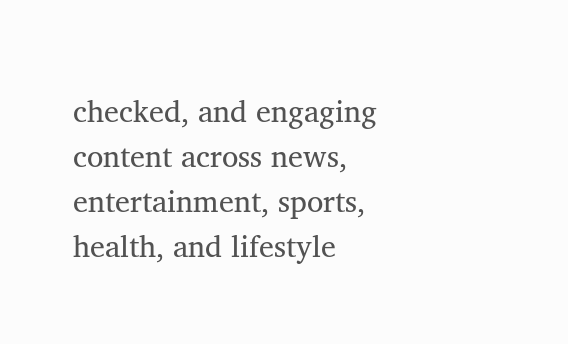checked, and engaging content across news, entertainment, sports, health, and lifestyle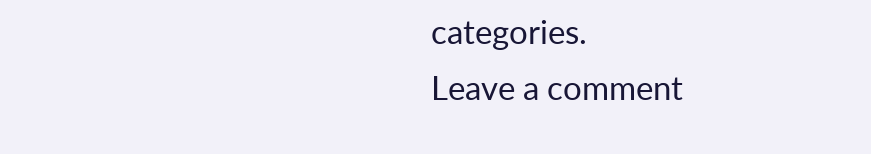categories.
Leave a comment